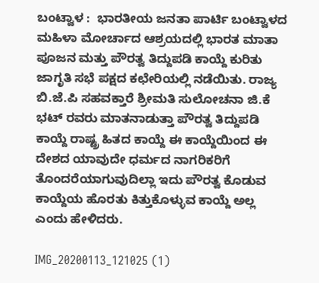ಬಂಟ್ವಾಳ :  ಭಾರತೀಯ ಜನತಾ ಪಾರ್ಟಿ ಬಂಟ್ವಾಳದ ಮಹಿಳಾ ಮೋರ್ಚಾದ ಆಶ್ರಯದಲ್ಲಿ ಭಾರತ ಮಾತಾ ಪೂಜನ ಮತ್ತು ಪೌರತ್ವ ತಿದ್ದುಪಡಿ ಕಾಯ್ದೆ ಕುರಿತು ಜಾಗೃತಿ ಸಭೆ ಪಕ್ಷದ ಕಛೇರಿಯಲ್ಲಿ ನಡೆಯಿತು. ರಾಜ್ಯ ಬಿ.ಜೆ.ಪಿ ಸಹವಕ್ತಾರೆ ಶ್ರೀಮತಿ ಸುಲೋಚನಾ ಜಿ.ಕೆ ಭಟ್ ರವರು ಮಾತನಾಡುತ್ತಾ ಪೌರತ್ವ ತಿದ್ದುಪಡಿ ಕಾಯ್ದೆ ರಾಷ್ಟ್ರ ಹಿತದ ಕಾಯ್ದೆ ಈ ಕಾಯ್ದೆಯಿಂದ ಈ ದೇಶದ ಯಾವುದೇ ಧರ್ಮದ ನಾಗರಿಕರಿಗೆ ತೊಂದರೆಯಾಗುವುದಿಲ್ಲಾ ಇದು ಪೌರತ್ವ ಕೊಡುವ ಕಾಯ್ದೆಯ ಹೊರತು ಕಿತ್ತುಕೊಳ್ಳುವ ಕಾಯ್ದೆ ಅಲ್ಲ ಎಂದು ಹೇಳಿದರು.

IMG_20200113_121025 (1)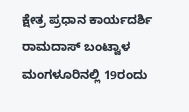ಕ್ಷೇತ್ರ ಪ್ರಧಾನ ಕಾರ್ಯದರ್ಶಿ ರಾಮದಾಸ್ ಬಂಟ್ವಾಳ ಮಂಗಳೂರಿನಲ್ಲಿ 19ರಂದು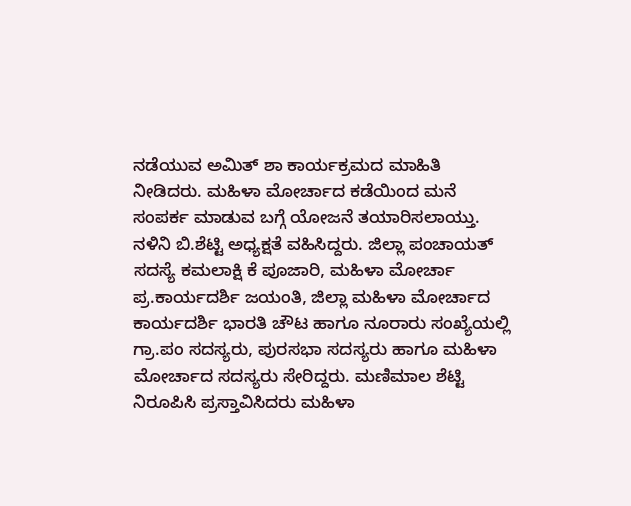ನಡೆಯುವ ಅಮಿತ್ ಶಾ ಕಾರ್ಯಕ್ರಮದ ಮಾಹಿತಿ ನೀಡಿದರು. ಮಹಿಳಾ ಮೋರ್ಚಾದ ಕಡೆಯಿಂದ ಮನೆ ಸಂಪರ್ಕ ಮಾಡುವ ಬಗ್ಗೆ ಯೋಜನೆ ತಯಾರಿಸಲಾಯ್ತು. ನಳಿನಿ ಬಿ.ಶೆಟ್ಟಿ ಅಧ್ಯಕ್ಷತೆ ವಹಿಸಿದ್ದರು. ಜಿಲ್ಲಾ ಪಂಚಾಯತ್ ಸದಸ್ಯೆ ಕಮಲಾಕ್ಷಿ ಕೆ ಪೂಜಾರಿ, ಮಹಿಳಾ ಮೋರ್ಚಾ ಪ್ರ.ಕಾರ್ಯದರ್ಶಿ ಜಯಂತಿ, ಜಿಲ್ಲಾ ಮಹಿಳಾ ಮೋರ್ಚಾದ ಕಾರ್ಯದರ್ಶಿ ಭಾರತಿ ಚೌಟ ಹಾಗೂ ನೂರಾರು ಸಂಖ್ಯೆಯಲ್ಲಿ ಗ್ರಾ.ಪಂ ಸದಸ್ಯರು, ಪುರಸಭಾ ಸದಸ್ಯರು ಹಾಗೂ ಮಹಿಳಾ ಮೋರ್ಚಾದ ಸದಸ್ಯರು ಸೇರಿದ್ದರು. ಮಣಿಮಾಲ ಶೆಟ್ಟಿ ನಿರೂಪಿಸಿ ಪ್ರಸ್ತಾವಿಸಿದರು ಮಹಿಳಾ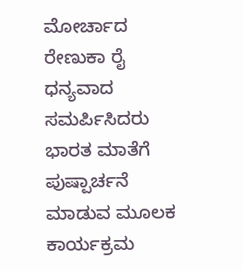ಮೋರ್ಚಾದ ರೇಣುಕಾ ರೈ ಧನ್ಯವಾದ ಸಮರ್ಪಿಸಿದರು ಭಾರತ ಮಾತೆಗೆ ಪುಷ್ಪಾರ್ಚನೆ ಮಾಡುವ ಮೂಲಕ ಕಾರ್ಯಕ್ರಮ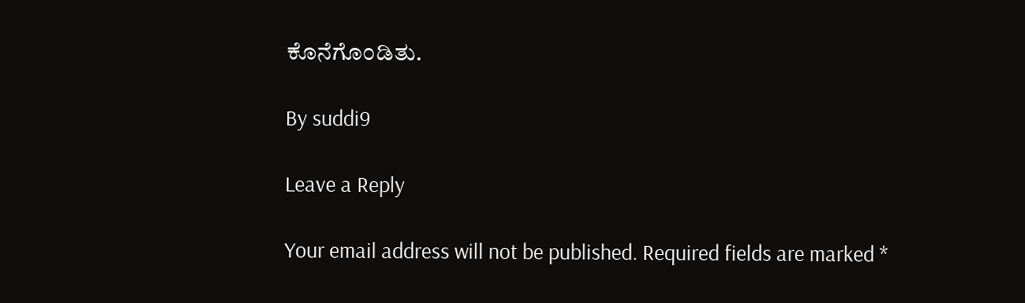ಕೊನೆಗೊಂಡಿತು.

By suddi9

Leave a Reply

Your email address will not be published. Required fields are marked *